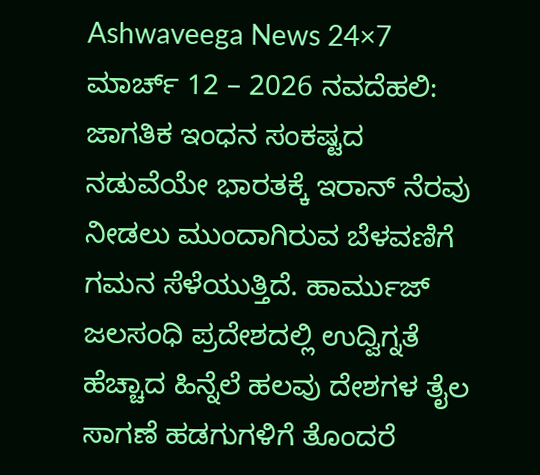Ashwaveega News 24×7 ಮಾರ್ಚ್ 12 – 2026 ನವದೆಹಲಿ: ಜಾಗತಿಕ ಇಂಧನ ಸಂಕಷ್ಟದ ನಡುವೆಯೇ ಭಾರತಕ್ಕೆ ಇರಾನ್ ನೆರವು ನೀಡಲು ಮುಂದಾಗಿರುವ ಬೆಳವಣಿಗೆ ಗಮನ ಸೆಳೆಯುತ್ತಿದೆ. ಹಾರ್ಮುಜ್ ಜಲಸಂಧಿ ಪ್ರದೇಶದಲ್ಲಿ ಉದ್ವಿಗ್ನತೆ ಹೆಚ್ಚಾದ ಹಿನ್ನೆಲೆ ಹಲವು ದೇಶಗಳ ತೈಲ ಸಾಗಣೆ ಹಡಗುಗಳಿಗೆ ತೊಂದರೆ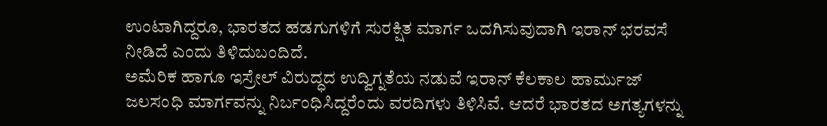ಉಂಟಾಗಿದ್ದರೂ, ಭಾರತದ ಹಡಗುಗಳಿಗೆ ಸುರಕ್ಷಿತ ಮಾರ್ಗ ಒದಗಿಸುವುದಾಗಿ ಇರಾನ್ ಭರವಸೆ ನೀಡಿದೆ ಎಂದು ತಿಳಿದುಬಂದಿದೆ.
ಅಮೆರಿಕ ಹಾಗೂ ಇಸ್ರೇಲ್ ವಿರುದ್ಧದ ಉದ್ವಿಗ್ನತೆಯ ನಡುವೆ ಇರಾನ್ ಕೆಲಕಾಲ ಹಾರ್ಮುಜ್ ಜಲಸಂಧಿ ಮಾರ್ಗವನ್ನು ನಿರ್ಬಂಧಿಸಿದ್ದರೆಂದು ವರದಿಗಳು ತಿಳಿಸಿವೆ. ಆದರೆ ಭಾರತದ ಅಗತ್ಯಗಳನ್ನು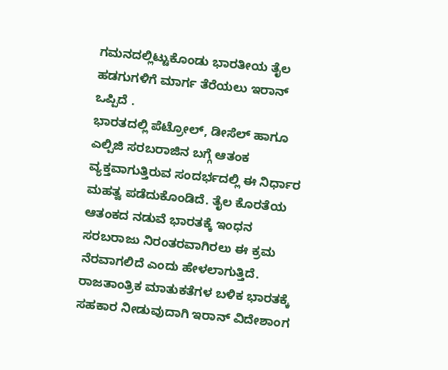ಗಮನದಲ್ಲಿಟ್ಟುಕೊಂಡು ಭಾರತೀಯ ತೈಲ ಹಡಗುಗಳಿಗೆ ಮಾರ್ಗ ತೆರೆಯಲು ಇರಾನ್ ಒಪ್ಪಿದೆ .
ಭಾರತದಲ್ಲಿ ಪೆಟ್ರೋಲ್, ಡೀಸೆಲ್ ಹಾಗೂ ಎಲ್ಪಿಜಿ ಸರಬರಾಜಿನ ಬಗ್ಗೆ ಆತಂಕ ವ್ಯಕ್ತವಾಗುತ್ತಿರುವ ಸಂದರ್ಭದಲ್ಲಿ ಈ ನಿರ್ಧಾರ ಮಹತ್ವ ಪಡೆದುಕೊಂಡಿದೆ. ತೈಲ ಕೊರತೆಯ ಆತಂಕದ ನಡುವೆ ಭಾರತಕ್ಕೆ ಇಂಧನ ಸರಬರಾಜು ನಿರಂತರವಾಗಿರಲು ಈ ಕ್ರಮ ನೆರವಾಗಲಿದೆ ಎಂದು ಹೇಳಲಾಗುತ್ತಿದೆ.
ರಾಜತಾಂತ್ರಿಕ ಮಾತುಕತೆಗಳ ಬಳಿಕ ಭಾರತಕ್ಕೆ ಸಹಕಾರ ನೀಡುವುದಾಗಿ ಇರಾನ್ ವಿದೇಶಾಂಗ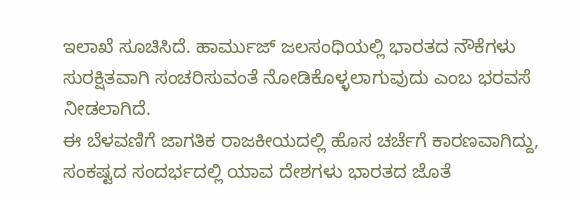ಇಲಾಖೆ ಸೂಚಿಸಿದೆ. ಹಾರ್ಮುಜ್ ಜಲಸಂಧಿಯಲ್ಲಿ ಭಾರತದ ನೌಕೆಗಳು ಸುರಕ್ಷಿತವಾಗಿ ಸಂಚರಿಸುವಂತೆ ನೋಡಿಕೊಳ್ಳಲಾಗುವುದು ಎಂಬ ಭರವಸೆ ನೀಡಲಾಗಿದೆ.
ಈ ಬೆಳವಣಿಗೆ ಜಾಗತಿಕ ರಾಜಕೀಯದಲ್ಲಿ ಹೊಸ ಚರ್ಚೆಗೆ ಕಾರಣವಾಗಿದ್ದು, ಸಂಕಷ್ಟದ ಸಂದರ್ಭದಲ್ಲಿ ಯಾವ ದೇಶಗಳು ಭಾರತದ ಜೊತೆ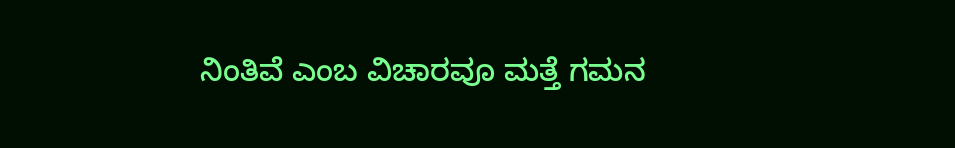ನಿಂತಿವೆ ಎಂಬ ವಿಚಾರವೂ ಮತ್ತೆ ಗಮನ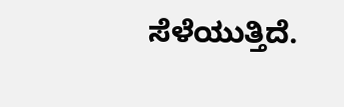ಸೆಳೆಯುತ್ತಿದೆ.